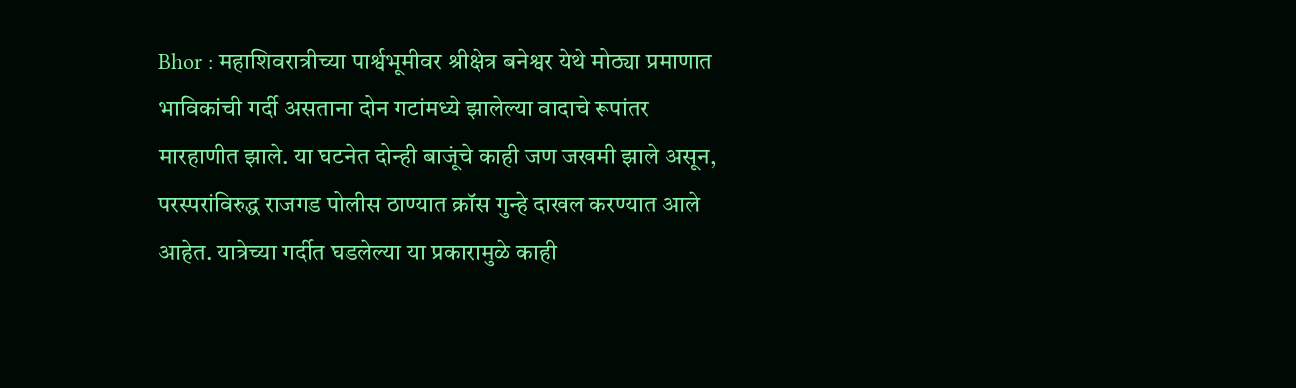Bhor : महाशिवरात्रीच्या पार्श्वभूमीवर श्रीक्षेत्र बनेश्वर येथे मोठ्या प्रमाणात भाविकांची गर्दी असताना दोन गटांमध्ये झालेल्या वादाचे रूपांतर मारहाणीत झाले. या घटनेत दोन्ही बाजूंचे काही जण जखमी झाले असून, परस्परांविरुद्ध राजगड पोलीस ठाण्यात क्रॉस गुन्हे दाखल करण्यात आले आहेत. यात्रेच्या गर्दीत घडलेल्या या प्रकारामुळे काही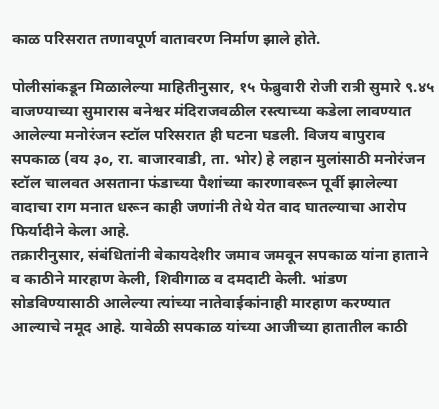काळ परिसरात तणावपूर्ण वातावरण निर्माण झाले होते.

पोलीसांकडून मिळालेल्या माहितीनुसार, १५ फेब्रुवारी रोजी रात्री सुमारे ९.४५ वाजण्याच्या सुमारास बनेश्वर मंदिराजवळील रस्त्याच्या कडेला लावण्यात आलेल्या मनोरंजन स्टॉल परिसरात ही घटना घडली. विजय बापुराव सपकाळ (वय ३०, रा. बाजारवाडी, ता. भोर) हे लहान मुलांसाठी मनोरंजन स्टॉल चालवत असताना फंडाच्या पैशांच्या कारणावरून पूर्वी झालेल्या वादाचा राग मनात धरून काही जणांनी तेथे येत वाद घातल्याचा आरोप फिर्यादीने केला आहे.
तक्रारीनुसार, संबंधितांनी बेकायदेशीर जमाव जमवून सपकाळ यांना हाताने व काठीने मारहाण केली, शिवीगाळ व दमदाटी केली. भांडण सोडविण्यासाठी आलेल्या त्यांच्या नातेवाईकांनाही मारहाण करण्यात आल्याचे नमूद आहे. यावेळी सपकाळ यांच्या आजीच्या हातातील काठी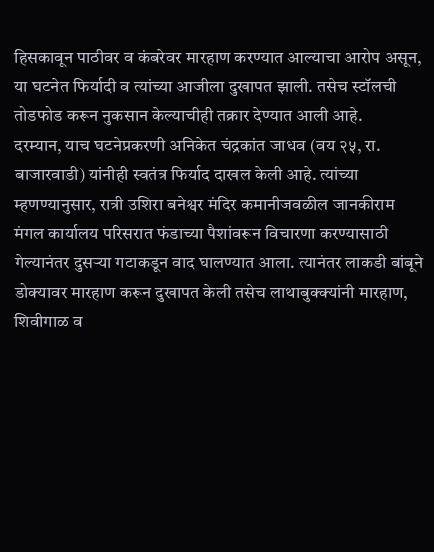हिसकावून पाठीवर व कंबरेवर मारहाण करण्यात आल्याचा आरोप असून, या घटनेत फिर्यादी व त्यांच्या आजीला दुखापत झाली. तसेच स्टॉलची तोडफोड करून नुकसान केल्याचीही तक्रार देण्यात आली आहे.
दरम्यान, याच घटनेप्रकरणी अनिकेत चंद्रकांत जाधव (वय २५, रा. बाजारवाडी) यांनीही स्वतंत्र फिर्याद दाखल केली आहे. त्यांच्या म्हणण्यानुसार, रात्री उशिरा बनेश्वर मंदिर कमानीजवळील जानकीराम मंगल कार्यालय परिसरात फंडाच्या पैशांवरून विचारणा करण्यासाठी गेल्यानंतर दुसऱ्या गटाकडून वाद घालण्यात आला. त्यानंतर लाकडी बांबूने डोक्यावर मारहाण करून दुखापत केली तसेच लाथाबुक्क्यांनी मारहाण, शिवीगाळ व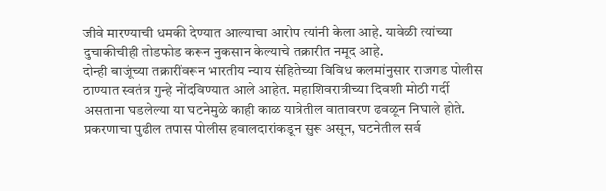जीवे मारण्याची धमकी देण्यात आल्याचा आरोप त्यांनी केला आहे. यावेळी त्यांच्या दुचाकीचीही तोडफोड करून नुकसान केल्याचे तक्रारीत नमूद आहे.
दोन्ही बाजूंच्या तक्रारींवरून भारतीय न्याय संहितेच्या विविध कलमांनुसार राजगड पोलीस ठाण्यात स्वतंत्र गुन्हे नोंदविण्यात आले आहेत. महाशिवरात्रीच्या दिवशी मोठी गर्दी असताना घडलेल्या या घटनेमुळे काही काळ यात्रेतील वातावरण ढवळून निघाले होते.
प्रकरणाचा पुढील तपास पोलीस हवालदारांकडून सुरू असून, घटनेतील सर्व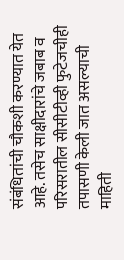संबंधितांची चौकशी करण्यात येत आहे. तसेच साक्षीदारांचे जबाब व परिसरातील सीसीटीव्ही फुटेजचीही तपासणी केली जात असल्याची माहिती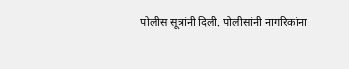पोलीस सूत्रांनी दिली. पोलीसांनी नागरिकांना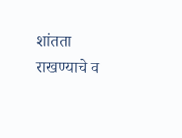शांतता राखण्याचे व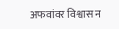अफवांवर विश्वास न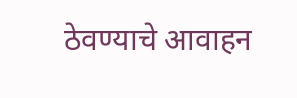ठेवण्याचे आवाहन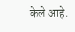केले आहे.